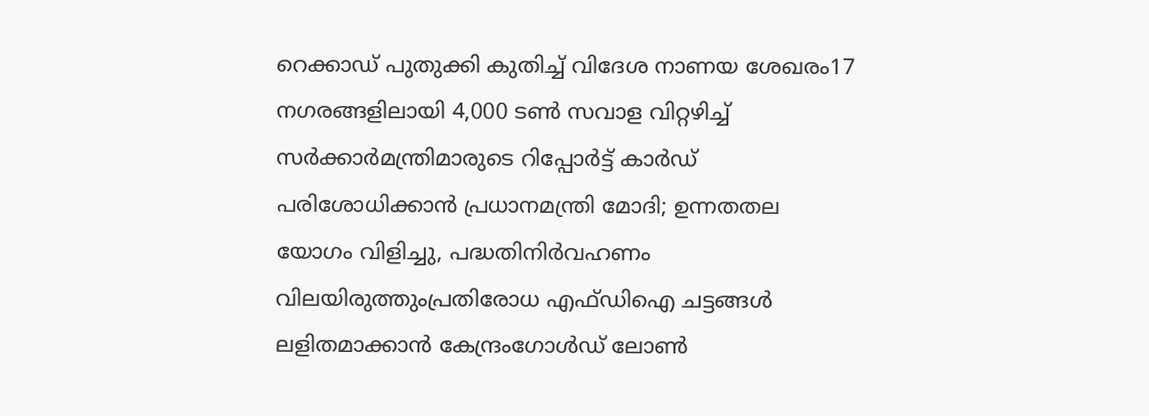റെക്കാഡ് പുതുക്കി കുതിച്ച്‌ വിദേശ നാണയ ശേഖരം17 നഗരങ്ങളിലായി 4,000 ടൺ സവാള വിറ്റഴിച്ച് സർക്കാർമന്ത്രിമാരുടെ റിപ്പോർട്ട് കാർഡ് പരിശോധിക്കാൻ പ്രധാനമന്ത്രി മോദി; ഉന്നതതല യോഗം വിളിച്ചു, പദ്ധതിനിർവഹണം വിലയിരുത്തുംപ്രതിരോധ എഫ്ഡിഐ ചട്ടങ്ങള്‍ ലളിതമാക്കാൻ കേന്ദ്രംഗോള്‍ഡ് ലോണ്‍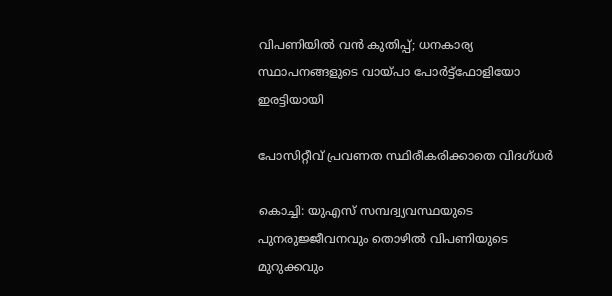വിപണിയില്‍ വന്‍ കുതിപ്പ്; ധനകാര്യ സ്ഥാപനങ്ങളുടെ വായ്പാ പോര്‍ട്ട്ഫോളിയോ ഇരട്ടിയായി

പോസിറ്റീവ് പ്രവണത സ്ഥിരീകരിക്കാതെ വിദഗ്ധര്‍

കൊച്ചി: യുഎസ് സമ്പദ്വ്യവസ്ഥയുടെ പുനരുജ്ജീവനവും തൊഴില്‍ വിപണിയുടെ മുറുക്കവും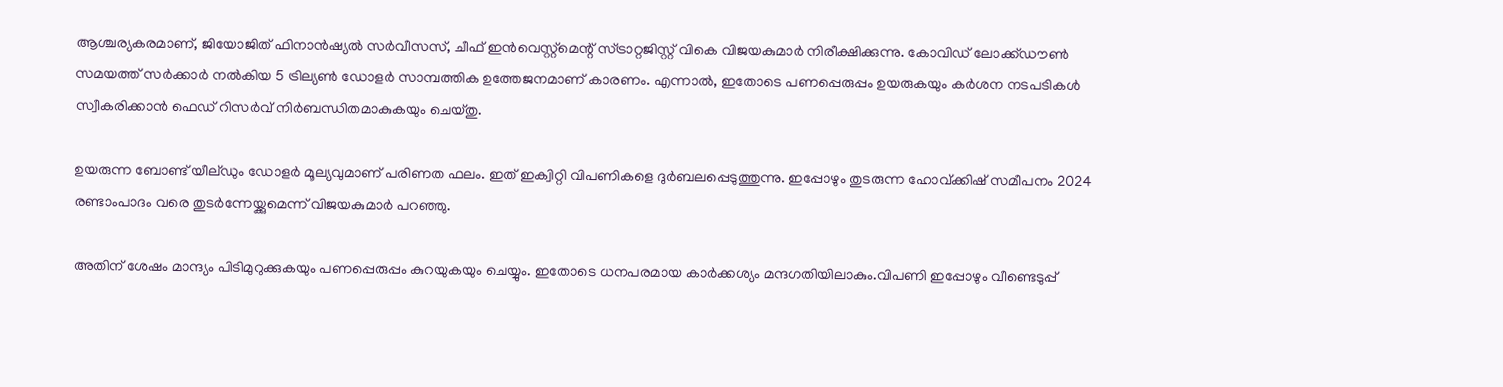ആശ്ചര്യകരമാണ്, ജിയോജിത് ഫിനാന്‍ഷ്യല്‍ സര്‍വീസസ്, ചീഫ് ഇന്‍വെസ്റ്റ്‌മെന്റ് സ്ട്രാറ്റജിസ്റ്റ് വികെ വിജയകുമാര്‍ നിരീക്ഷിക്കുന്നു. കോവിഡ് ലോക്ക്ഡൗണ്‍ സമയത്ത് സര്‍ക്കാര്‍ നല്‍കിയ 5 ട്രില്യണ്‍ ഡോളര്‍ സാമ്പത്തിക ഉത്തേജനമാണ് കാരണം. എന്നാല്‍, ഇതോടെ പണപ്പെരുപ്പം ഉയരുകയും കര്‍ശന നടപടികള്‍ സ്വീകരിക്കാന്‍ ഫെഡ് റിസര്‍വ് നിര്‍ബന്ധിതമാകുകയും ചെയ്തു.

ഉയരുന്ന ബോണ്ട് യീല്ഡും ഡോളര്‍ മൂല്യവുമാണ് പരിണത ഫലം. ഇത് ഇക്വിറ്റി വിപണികളെ ദുര്‍ബലപ്പെടുത്തുന്നു. ഇപ്പോഴും തുടരുന്ന ഹോവ്ക്കിഷ് സമീപനം 2024 രണ്ടാംപാദം വരെ തുടര്‍ന്നേയ്ക്കുമെന്ന് വിജയകുമാര്‍ പറഞ്ഞു.

അതിന് ശേഷം മാന്ദ്യം പിടിമുറുക്കുകയും പണപ്പെരുപ്പം കുറയുകയും ചെയ്യും. ഇതോടെ ധനപരമായ കാര്‍ക്കശ്യം മന്ദഗതിയിലാകും.വിപണി ഇപ്പോഴും വീണ്ടെടുപ്പ്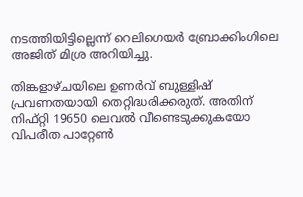നടത്തിയിട്ടില്ലെന്ന് റെലിഗെയര്‍ ബ്രോക്കിംഗിലെ അജിത് മിശ്ര അറിയിച്ചു.

തിങ്കളാഴ്ചയിലെ ഉണര്‍വ് ബുള്ളിഷ് പ്രവണതയായി തെറ്റിദ്ധരിക്കരുത്. അതിന് നിഫ്റ്റി 19650 ലെവല്‍ വീണ്ടെടുക്കുകയോ വിപരീത പാറ്റേണ്‍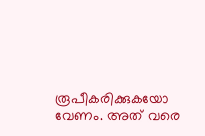രൂപീകരിക്കുകയോ വേണം. അത് വരെ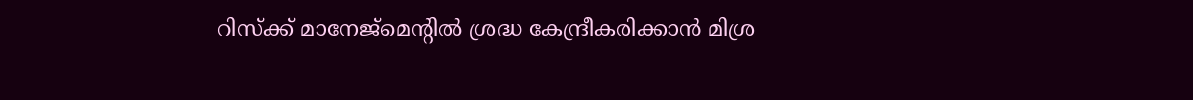റിസ്‌ക്ക് മാനേജ്‌മെന്റില്‍ ശ്രദ്ധ കേന്ദ്രീകരിക്കാന്‍ മിശ്ര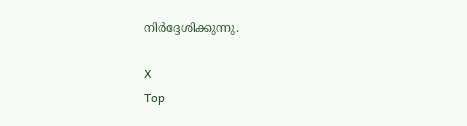നിര്‍ദ്ദേശിക്കുന്നു.

X
Top